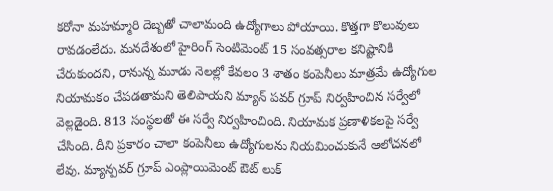కరోనా మహమ్మారి దెబ్బతో చాలామంది ఉద్యోగాలు పోయాయి. కొత్తగా కొలువులు రావడంలేదు. మనదేశంలో హైరింగ్ సెంటిమెంట్ 15 సంవత్సరాల కనిష్టానికి చేరుకుందని, రానున్న మూడు నెలల్లో కేవలం 3 శాతం కంపెనీలు మాత్రమే ఉద్యోగుల నియామకం చేపడతామని తెలిపాయని మ్యాన్ పవర్ గ్రూప్ నిర్వహించిన సర్వేలో వెల్లడైంది. 813 సంస్థలతో ఈ సర్వే నిర్వహించింది. నియామక ప్రణాళికలపై సర్వే చేసింది. దీని ప్రకారం చాలా కంపెనీలు ఉద్యోగులను నియమించుకునే ఆలోచనలో లేవు. మ్యాన్పవర్ గ్రూప్ ఎంప్లాయిమెంట్ ఔట్ లుక్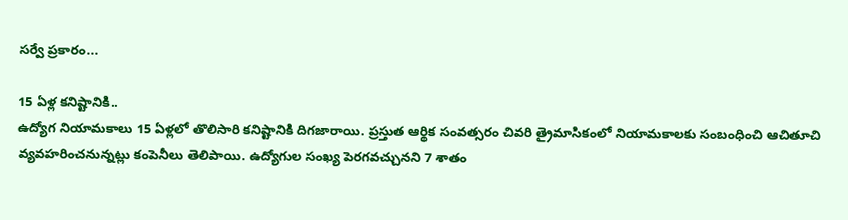సర్వే ప్రకారం...

15 ఏళ్ల కనిష్టానికి..
ఉద్యోగ నియామకాలు 15 ఏళ్లలో తొలిసారి కనిష్టానికి దిగజారాయి. ప్రస్తుత ఆర్థిక సంవత్సరం చివరి త్రైమాసికంలో నియామకాలకు సంబంధించి ఆచితూచి వ్యవహరించనున్నట్లు కంపెనీలు తెలిపాయి. ఉద్యోగుల సంఖ్య పెరగవచ్చునని 7 శాతం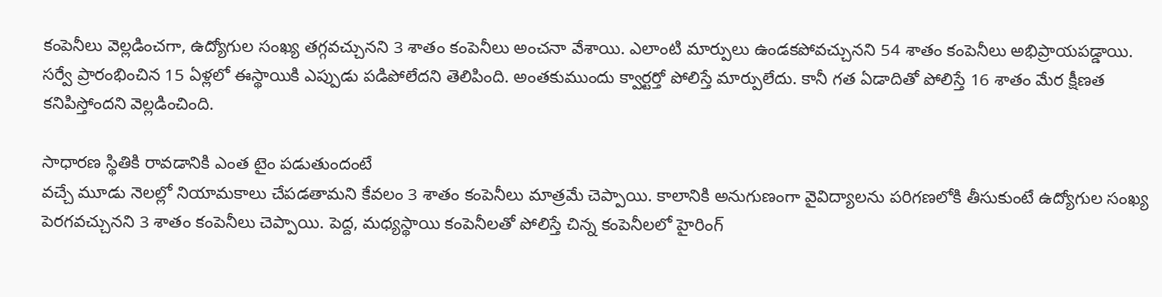కంపెనీలు వెల్లడించగా, ఉద్యోగుల సంఖ్య తగ్గవచ్చునని 3 శాతం కంపెనీలు అంచనా వేశాయి. ఎలాంటి మార్పులు ఉండకపోవచ్చునని 54 శాతం కంపెనీలు అభిప్రాయపడ్డాయి. సర్వే ప్రారంభించిన 15 ఏళ్లలో ఈస్థాయికి ఎప్పుడు పడిపోలేదని తెలిపింది. అంతకుముందు క్వార్టర్తో పోలిస్తే మార్పులేదు. కానీ గత ఏడాదితో పోలిస్తే 16 శాతం మేర క్షీణత కనిపిస్తోందని వెల్లడించింది.

సాధారణ స్థితికి రావడానికి ఎంత టైం పడుతుందంటే
వచ్చే మూడు నెలల్లో నియామకాలు చేపడతామని కేవలం 3 శాతం కంపెనీలు మాత్రమే చెప్పాయి. కాలానికి అనుగుణంగా వైవిద్యాలను పరిగణలోకి తీసుకుంటే ఉద్యోగుల సంఖ్య పెరగవచ్చునని 3 శాతం కంపెనీలు చెప్పాయి. పెద్ద, మధ్యస్థాయి కంపెనీలతో పోలిస్తే చిన్న కంపెనీలలో హైరింగ్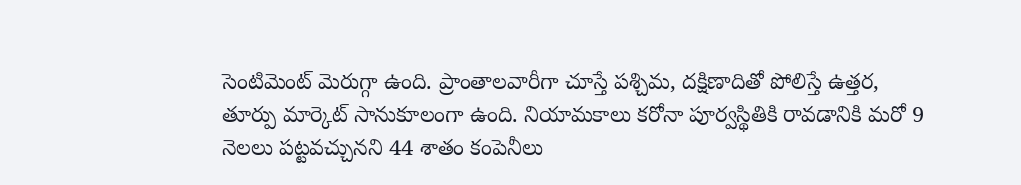సెంటిమెంట్ మెరుగ్గా ఉంది. ప్రాంతాలవారీగా చూస్తే పశ్చిమ, దక్షిణాదితో పోలిస్తే ఉత్తర, తూర్పు మార్కెట్ సానుకూలంగా ఉంది. నియామకాలు కరోనా పూర్వస్థితికి రావడానికి మరో 9 నెలలు పట్టవచ్చునని 44 శాతం కంపెనీలు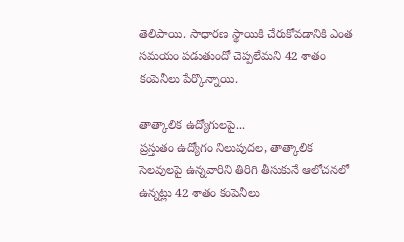తెలిపాయి. సాధారణ స్థాయికి చేరుకోవడానికి ఎంత సమయం పడుతుందో చెప్పలేమని 42 శాతం కంపెనీలు పేర్కొన్నాయి.

తాత్కాలిక ఉద్యోగులపై...
ప్రస్తుతం ఉద్యోగం నిలుపుదల, తాత్కాలిక సెలవులపై ఉన్నవారిని తిరిగి తీసుకునే ఆలోచనలో ఉన్నట్లు 42 శాతం కంపెనీలు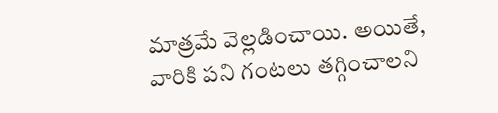మాత్రమే వెల్లడించాయి. అయితే, వారికి పని గంటలు తగ్గించాలని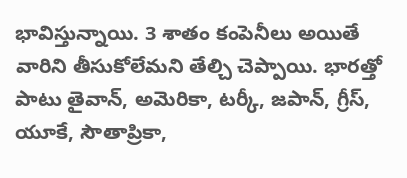భావిస్తున్నాయి. 3 శాతం కంపెనీలు అయితే వారిని తీసుకోలేమని తేల్చి చెప్పాయి. భారత్తో పాటు తైవాన్, అమెరికా, టర్కీ, జపాన్, గ్రీస్, యూకే, సౌతాప్రికా,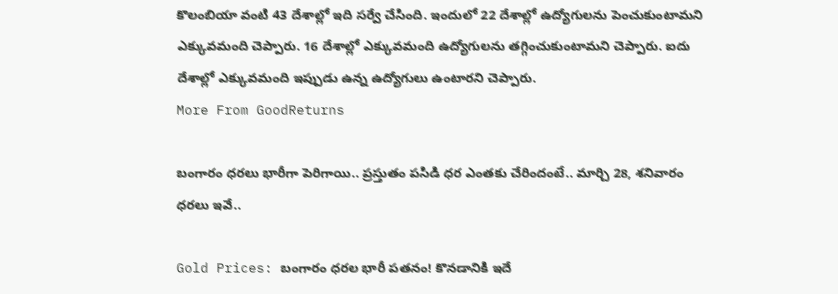కొలంబియా వంటి 43 దేశాల్లో ఇది సర్వే చేసింది. ఇందులో 22 దేశాల్లో ఉద్యోగులను పెంచుకుంటామని ఎక్కువమంది చెప్పారు. 16 దేశాల్లో ఎక్కువమంది ఉద్యోగులను తగ్గించుకుంటామని చెప్పారు. ఐదు దేశాల్లో ఎక్కువమంది ఇప్పుడు ఉన్న ఉద్యోగులు ఉంటారని చెప్పారు.
More From GoodReturns

బంగారం ధరలు భారీగా పెరిగాయి.. ప్రస్తుతం పసిడి ధర ఎంతకు చేరిందంటే.. మార్చి 28, శనివారం ధరలు ఇవే..

Gold Prices: బంగారం ధరల భారీ పతనం! కొనడానికి ఇదే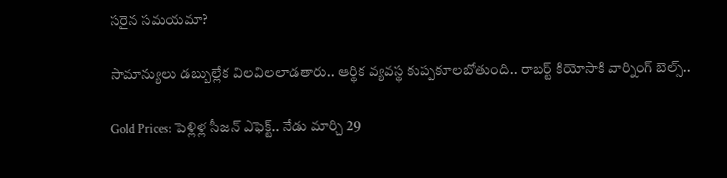సరైన సమయమా?

సామాన్యులు డబ్బుల్లేక విలవిలలాడతారు.. ఆర్థిక వ్యవస్థ కుప్పకూలబోతుంది.. రాబర్ట్ కియోసాకి వార్నింగ్ బెల్స్..

Gold Prices: పెళ్లిళ్ల సీజన్ ఎఫెక్ట్.. నేడు మార్చి 29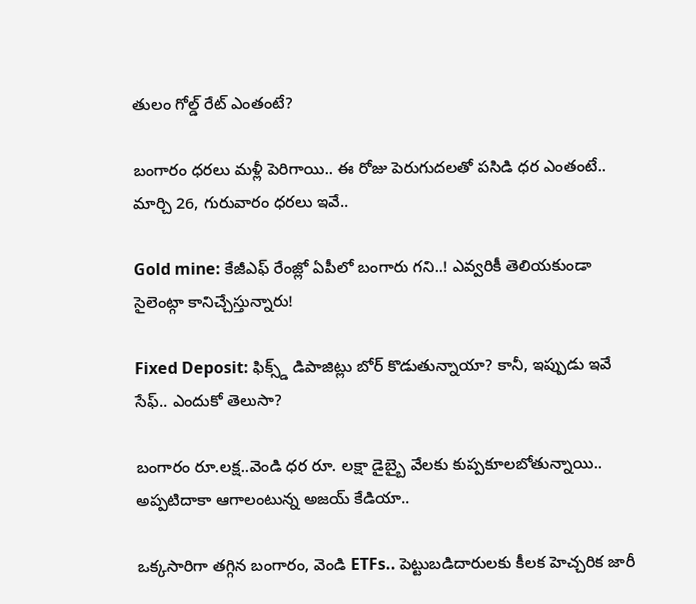తులం గోల్డ్ రేట్ ఎంతంటే?

బంగారం ధరలు మళ్లీ పెరిగాయి.. ఈ రోజు పెరుగుదలతో పసిడి ధర ఎంతంటే.. మార్చి 26, గురువారం ధరలు ఇవే..

Gold mine: కేజీఎఫ్ రేంజ్లో ఏపీలో బంగారు గని..! ఎవ్వరికీ తెలియకుండా సైలెంట్గా కానిచ్చేస్తున్నారు!

Fixed Deposit: ఫిక్స్డ్ డిపాజిట్లు బోర్ కొడుతున్నాయా? కానీ, ఇప్పుడు ఇవే సేఫ్.. ఎందుకో తెలుసా?

బంగారం రూ.లక్ష..వెండి ధర రూ. లక్షా డైబ్బై వేలకు కుప్పకూలబోతున్నాయి.. అప్పటిదాకా ఆగాలంటున్న అజయ్ కేడియా..

ఒక్కసారిగా తగ్గిన బంగారం, వెండి ETFs.. పెట్టుబడిదారులకు కీలక హెచ్చరిక జారీ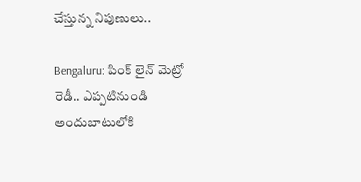చేస్తున్న నిపుణులు..

Bengaluru: పింక్ లైన్ మెట్రో రెడీ.. ఎప్పటినుండి అందుబాటులోకి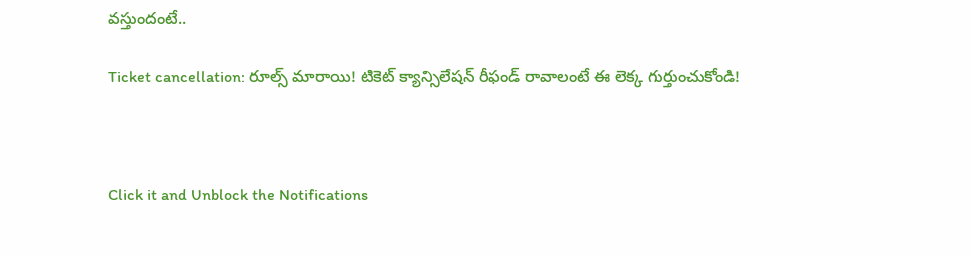వస్తుందంటే..

Ticket cancellation: రూల్స్ మారాయి! టికెట్ క్యాన్సిలేషన్ రీఫండ్ రావాలంటే ఈ లెక్క గుర్తుంచుకోండి!



Click it and Unblock the Notifications